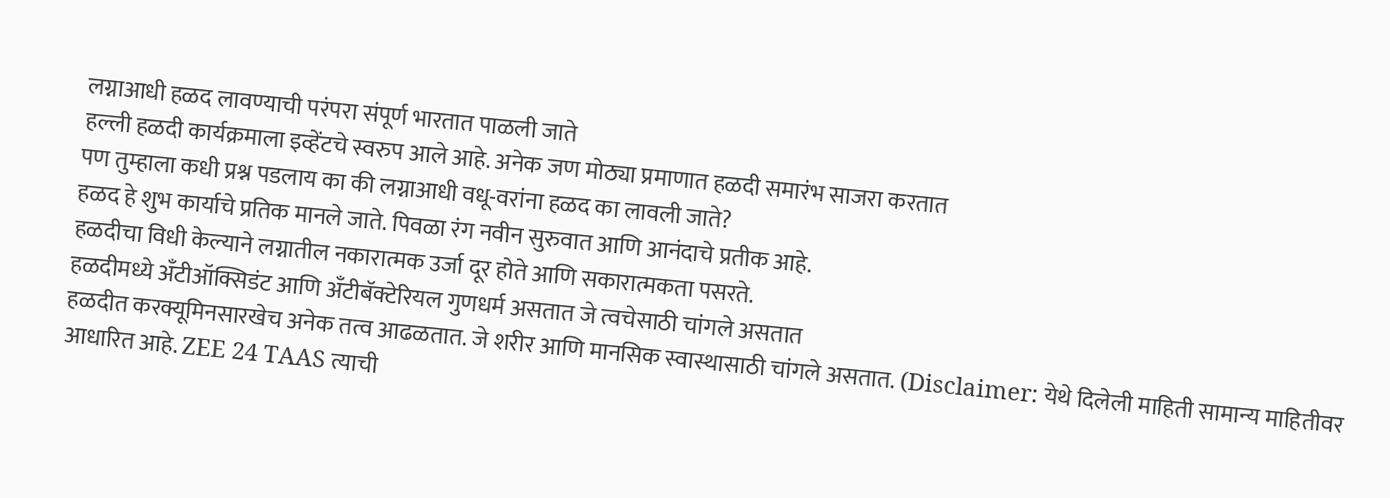लग्नाआधी हळद लावण्याची परंपरा संपूर्ण भारतात पाळली जाते
हल्ली हळदी कार्यक्रमाला इव्हेंटचे स्वरुप आले आहे. अनेक जण मोठ्या प्रमाणात हळदी समारंभ साजरा करतात
पण तुम्हाला कधी प्रश्न पडलाय का की लग्नाआधी वधू-वरांना हळद का लावली जाते?
हळद हे शुभ कार्याचे प्रतिक मानले जाते. पिवळा रंग नवीन सुरुवात आणि आनंदाचे प्रतीक आहे.
हळदीचा विधी केल्याने लग्नातील नकारात्मक उर्जा दूर होते आणि सकारात्मकता पसरते.
हळदीमध्ये अँटीऑक्सिडंट आणि अँटीबॅक्टेरियल गुणधर्म असतात जे त्वचेसाठी चांगले असतात
हळदीत करक्यूमिनसारखेच अनेक तत्व आढळतात. जे शरीर आणि मानसिक स्वास्थासाठी चांगले असतात. (Disclaimer: येथे दिलेली माहिती सामान्य माहितीवर आधारित आहे. ZEE 24 TAAS त्याची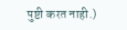पुष्टी करत नाही.)